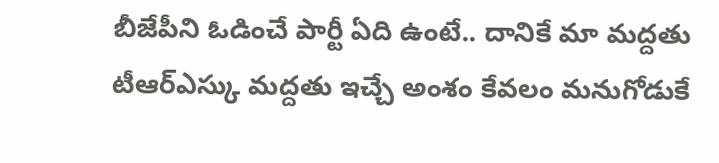బీజేపీని ఓడించే పార్టీ ఏది ఉంటే.. దానికే మా మద్దతు
టీఆర్ఎస్కు మద్దతు ఇచ్చే అంశం కేవలం మనుగోడుకే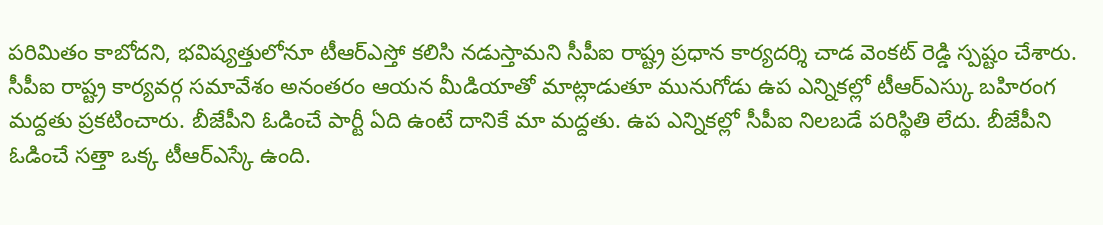పరిమితం కాబోదని, భవిష్యత్తులోనూ టీఆర్ఎస్తో కలిసి నడుస్తామని సీపీఐ రాష్ట్ర ప్రధాన కార్యదర్శి చాడ వెంకట్ రెడ్డి స్పష్టం చేశారు. సీపీఐ రాష్ట్ర కార్యవర్గ సమావేశం అనంతరం ఆయన మీడియాతో మాట్లాడుతూ మునుగోడు ఉప ఎన్నికల్లో టీఆర్ఎస్కు బహిరంగ మద్దతు ప్రకటించారు. బీజేపీని ఓడించే పార్టీ ఏది ఉంటే దానికే మా మద్దతు. ఉప ఎన్నికల్లో సీపీఐ నిలబడే పరిస్థితి లేదు. బీజేపీని ఓడించే సత్తా ఒక్క టీఆర్ఎస్కే ఉంది.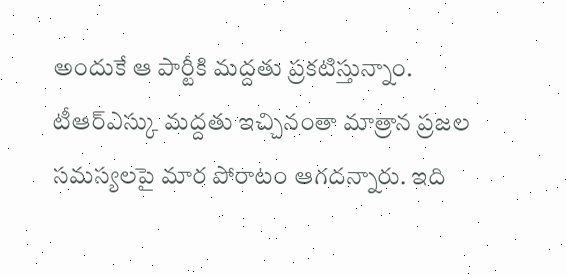అందుకే ఆ పార్టీకి మద్దతు ప్రకటిస్తున్నాం. టీఆర్ఎస్కు మద్దతు ఇచ్చినంతా మాత్రాన ప్రజల సమస్యలపై మార పోరాటం ఆగదన్నారు. ఇది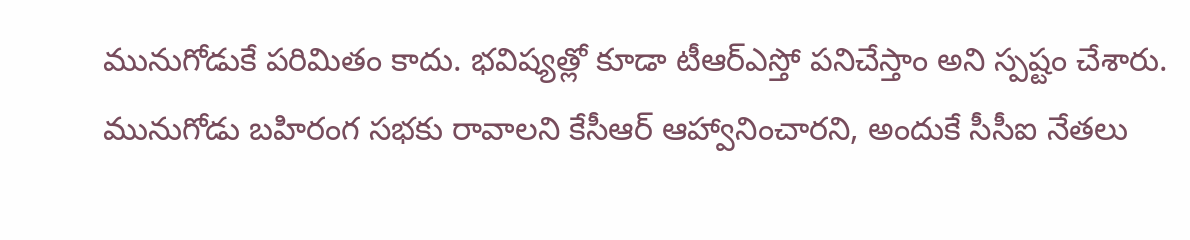మునుగోడుకే పరిమితం కాదు. భవిష్యత్లో కూడా టీఆర్ఎస్తో పనిచేస్తాం అని స్పష్టం చేశారు. మునుగోడు బహిరంగ సభకు రావాలని కేసీఆర్ ఆహ్వానించారని, అందుకే సీసీఐ నేతలు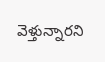వెళ్తున్నారని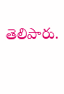తెలిపారు.